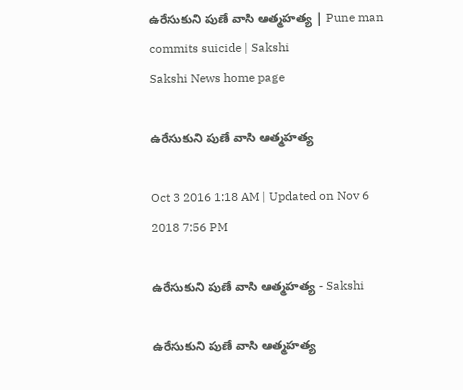ఉరేసుకుని పుణే వాసి ఆత్మహత్య | Pune man commits suicide | Sakshi
Sakshi News home page

ఉరేసుకుని పుణే వాసి ఆత్మహత్య

Oct 3 2016 1:18 AM | Updated on Nov 6 2018 7:56 PM

ఉరేసుకుని పుణే వాసి ఆత్మహత్య - Sakshi

ఉరేసుకుని పుణే వాసి ఆత్మహత్య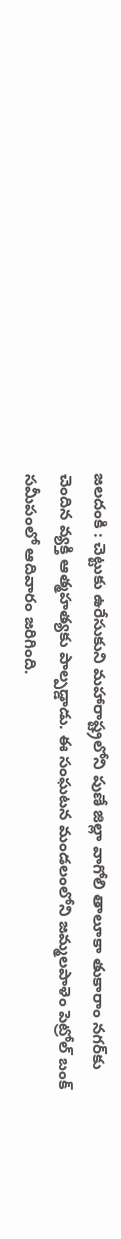జలదంకి : చెట్టుకు ఉరేసుకుని మహారాష్ట్రలోని పుణే జిల్లా వాగోలి తాలూకా తుకారాం నగర్‌కు చెందిన వ్యక్తి ఆత్మహత్యకు పాల్పడ్డాడు. ఈ సంఘటన మండలంలోని జమ్మలపాళెం పెట్రోల్‌ బంక్‌ సమీపంలో ఆదివారం జరిగింది.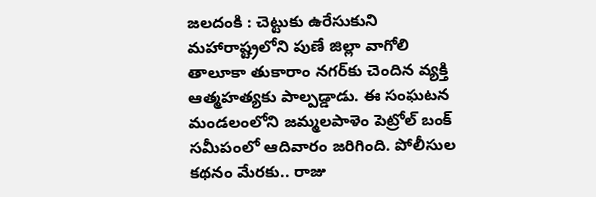జలదంకి : చెట్టుకు ఉరేసుకుని మహారాష్ట్రలోని పుణే జిల్లా వాగోలి తాలూకా తుకారాం నగర్‌కు చెందిన వ్యక్తి ఆత్మహత్యకు పాల్పడ్డాడు. ఈ సంఘటన మండలంలోని జమ్మలపాళెం పెట్రోల్‌ బంక్‌ సమీపంలో ఆదివారం జరిగింది. పోలీసుల కథనం మేరకు.. రాజు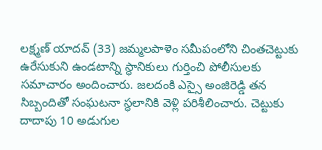లక్ష్మణ్‌ యాదవ్‌ (33) జమ్మలపాళెం సమీపంలోని చింతచెట్టుకు ఉరేసుకుని ఉండటాన్ని స్థానికులు గుర్తించి పోలీసులకు సమాచారం అందించారు. జలదంకి ఎస్సై అంజిరెడ్డి తన సిబ్బందితో సంఘటనా స్థలానికి వెళ్లి పరిశీలించారు. చెట్టుకు దాదాపు 10 అడుగుల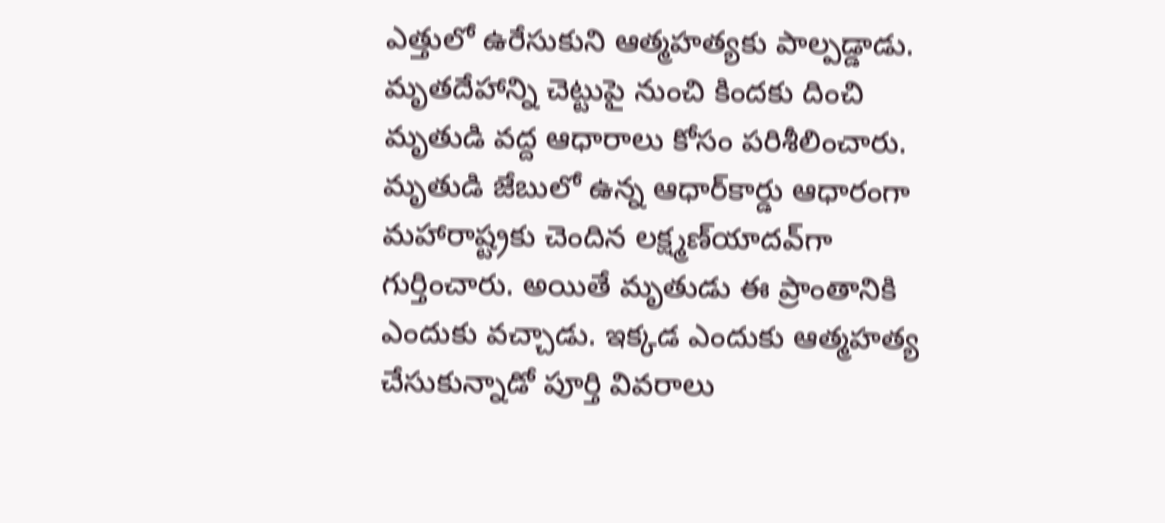ఎత్తులో ఉరేసుకుని ఆత్మహత్యకు పాల్పడ్డాడు. మృతదేహాన్ని చెట్టుపై నుంచి కిందకు దించి మృతుడి వద్ద ఆధారాలు కోసం పరిశీలించారు. మృతుడి జేబులో ఉన్న ఆధార్‌కార్డు ఆధారంగా మహారాష్ట్రకు చెందిన లక్ష్మణ్‌యాదవ్‌గా గుర్తించారు. అయితే మృతుడు ఈ ప్రాంతానికి ఎందుకు వచ్చాడు. ఇక్కడ ఎందుకు ఆత్మహత్య చేసుకున్నాడో పూర్తి వివరాలు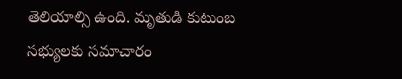తెలియాల్సి ఉంది. మృతుడి కుటుంబ సభ్యులకు సమాచారం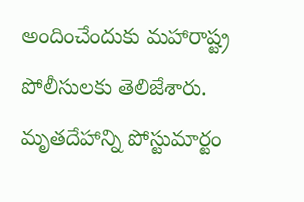అందించేందుకు మహారాష్ట్ర పోలీసులకు తెలిజేశారు. మృతదేహాన్ని పోస్టుమార్టం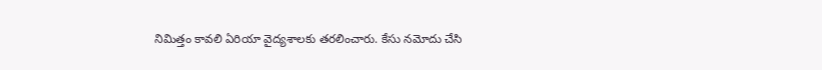నిమిత్తం కావలి ఏరియా వైద్యశాలకు తరలించారు. కేసు నమోదు చేసి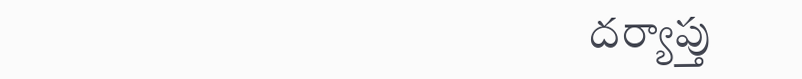దర్యాప్తు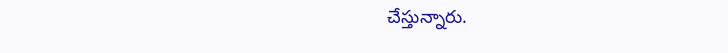చేస్తున్నారు.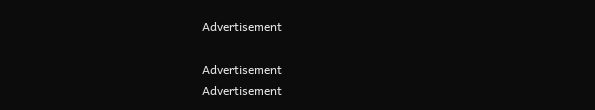Advertisement

Advertisement
Advertisement